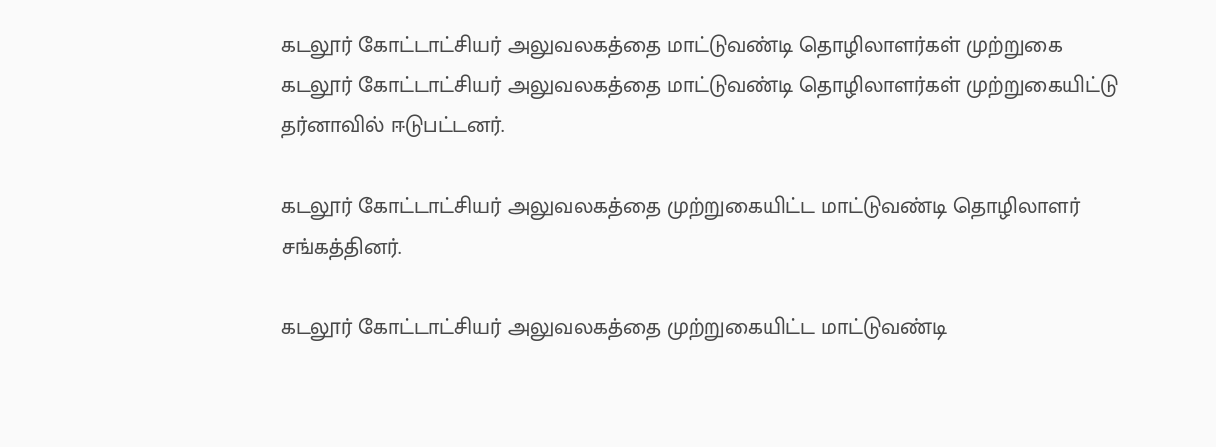கடலூர் கோட்டாட்சியர் அலுவலகத்தை மாட்டுவண்டி தொழிலாளர்கள் முற்றுகை
கடலூர் கோட்டாட்சியர் அலுவலகத்தை மாட்டுவண்டி தொழிலாளர்கள் முற்றுகையிட்டு தர்னாவில் ஈடுபட்டனர்.

கடலூர் கோட்டாட்சியர் அலுவலகத்தை முற்றுகையிட்ட மாட்டுவண்டி தொழிலாளர் சங்கத்தினர்.

கடலூர் கோட்டாட்சியர் அலுவலகத்தை முற்றுகையிட்ட மாட்டுவண்டி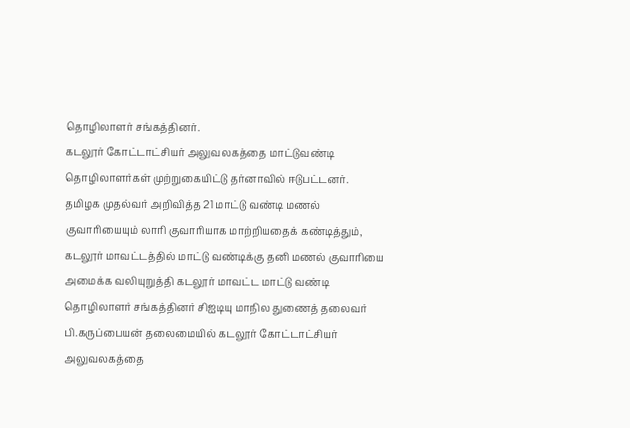தொழிலாளர் சங்கத்தினர்.
கடலூர் கோட்டாட்சியர் அலுவலகத்தை மாட்டுவண்டி தொழிலாளர்கள் முற்றுகையிட்டு தர்னாவில் ஈடுபட்டனர்.
தமிழக முதல்வர் அறிவித்த 21 மாட்டு வண்டி மணல் குவாரியையும் லாரி குவாரியாக மாற்றியதைக் கண்டித்தும், கடலூர் மாவட்டத்தில் மாட்டு வண்டிக்கு தனி மணல் குவாரியை அமைக்க வலியுறுத்தி கடலூர் மாவட்ட மாட்டு வண்டி தொழிலாளர் சங்கத்தினர் சிஐடியு மாநில துணைத் தலைவர் பி.கருப்பையன் தலைமையில் கடலூர் கோட்டாட்சியர் அலுவலகத்தை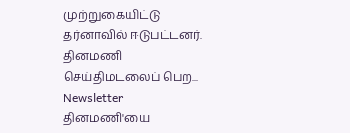முற்றுகையிட்டு தர்னாவில் ஈடுபட்டனர்.
தினமணி செய்திமடலைப் பெற... Newsletter
தினமணி'யை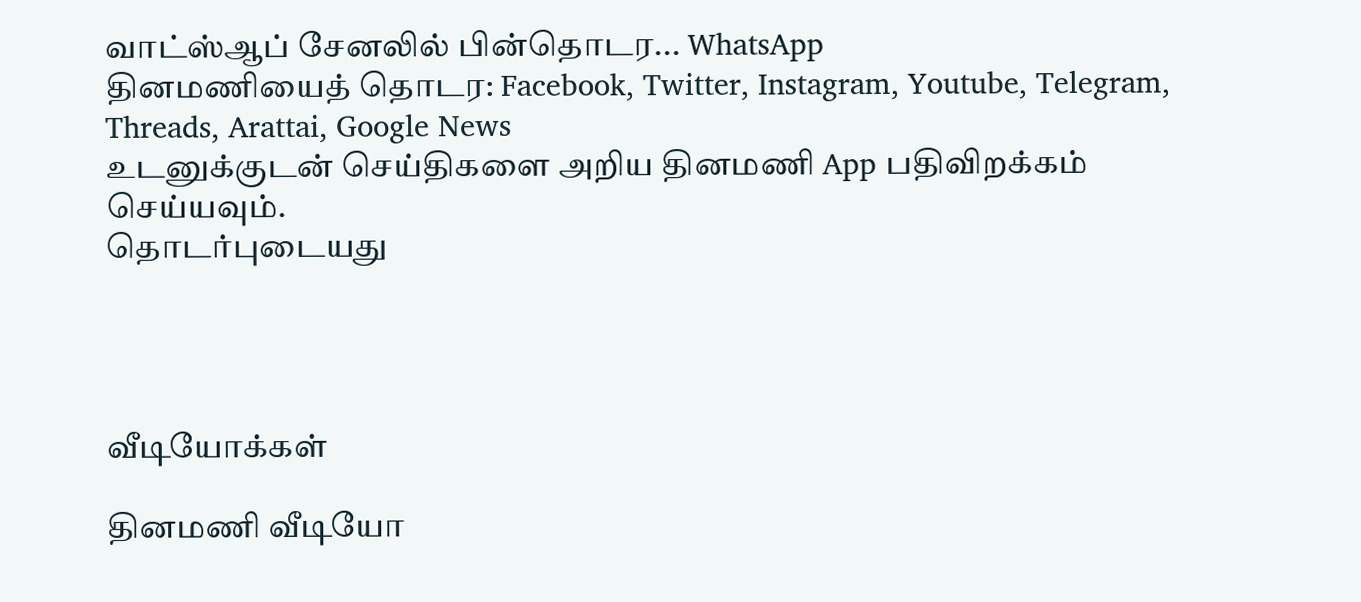வாட்ஸ்ஆப் சேனலில் பின்தொடர... WhatsApp
தினமணியைத் தொடர: Facebook, Twitter, Instagram, Youtube, Telegram, Threads, Arattai, Google News
உடனுக்குடன் செய்திகளை அறிய தினமணி App பதிவிறக்கம் செய்யவும்.
தொடர்புடையது




வீடியோக்கள்

தினமணி வீடியோ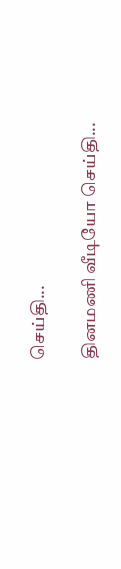செய்தி...

தினமணி வீடியோ செய்தி...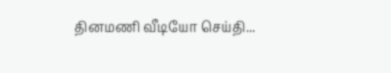தினமணி வீடியோ செய்தி...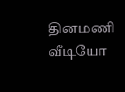தினமணி வீடியோ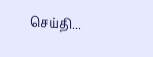செய்தி...